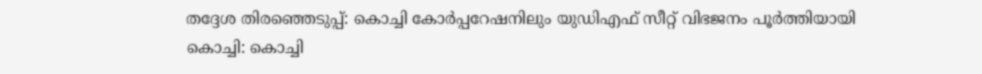തദ്ദേശ തിരഞ്ഞെടുപ്പ്: കൊച്ചി കോർപ്പറേഷനിലും യുഡിഎഫ് സീറ്റ് വിഭജനം പൂർത്തിയായി
കൊച്ചി: കൊച്ചി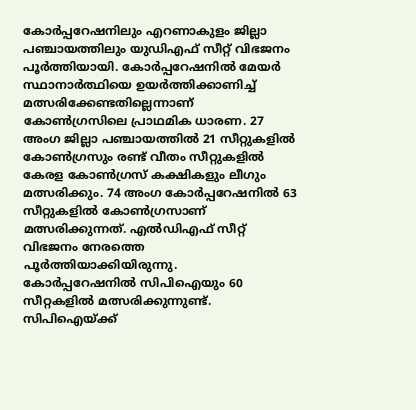കോർപ്പറേഷനിലും എറണാകുളം ജില്ലാ പഞ്ചായത്തിലും യുഡിഎഫ് സീറ്റ് വിഭജനം പൂർത്തിയായി. കോർപ്പറേഷനിൽ മേയർ സ്ഥാനാർത്ഥിയെ ഉയർത്തിക്കാണിച്ച് മത്സരിക്കേണ്ടതില്ലെന്നാണ് കോൺഗ്രസിലെ പ്രാഥമിക ധാരണ. 27 അംഗ ജില്ലാ പഞ്ചായത്തിൽ 21 സീറ്റുകളിൽ കോൺഗ്രസും രണ്ട് വീതം സീറ്റുകളിൽ കേരള കോൺഗ്രസ് കക്ഷികളും ലീഗും മത്സരിക്കും. 74 അംഗ കോർപ്പറേഷനിൽ 63 സീറ്റുകളിൽ കോൺഗ്രസാണ് മത്സരിക്കുന്നത്. എൽഡിഎഫ് സീറ്റ് വിഭജനം നേരത്തെ പൂർത്തിയാക്കിയിരുന്നു.
കോർപ്പറേഷനിൽ സിപിഐയും 60 സീറ്റകളിൽ മത്സരിക്കുന്നുണ്ട്. സിപിഐയ്ക്ക്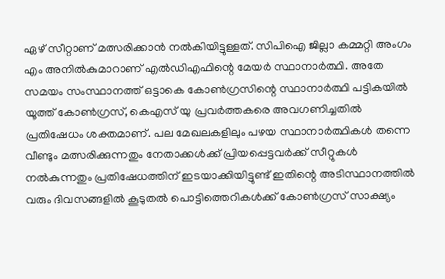ഏഴ് സീറ്റാണ് മത്സരിക്കാൻ നൽകിയിട്ടുള്ളത്. സിപിഐ ജില്ലാ കമ്മറ്റി അംഗം എം അനിൽകുമാറാണ് എൽഡിഎഫിന്റെ മേയർ സ്ഥാനാർത്ഥി. അതേ സമയം സംസ്ഥാനത്ത് ഒട്ടാകെ കോൺഗ്രസിന്റെ സ്ഥാനാർത്ഥി പട്ടികയിൽ യൂത്ത് കോൺഗ്രസ്, കെഎസ് യു പ്രവർത്തകരെ അവഗണിച്ചതിൽ പ്രതിഷേധം ശക്തമാണ്. പല മേഖലകളിലും പഴയ സ്ഥാനാർത്ഥികൾ തന്നെ വീണ്ടും മത്സരിക്കുന്നതും നേതാക്കൾക്ക് പ്രിയപ്പെട്ടവർക്ക് സീറ്റുകൾ നൽകുന്നതും പ്രതിഷേധത്തിന് ഇടയാക്കിയിട്ടുണ്ട് ഇതിന്റെ അടിസ്ഥാനത്തിൽ വരും ദിവസങ്ങളിൽ കൂടുതൽ പൊട്ടിത്തെറികൾക്ക് കോൺഗ്രസ് സാക്ഷ്യം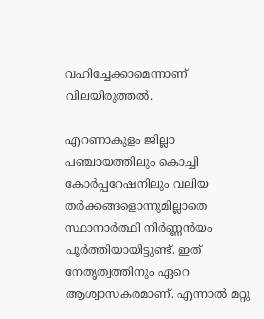വഹിച്ചേക്കാമെന്നാണ് വിലയിരുത്തൽ.

എറണാകുളം ജില്ലാ പഞ്ചായത്തിലും കൊച്ചി കോർപ്പറേഷനിലും വലിയ തർക്കങ്ങളൊന്നുമില്ലാതെ സ്ഥാനാർത്ഥി നിർണ്ണൻയം പൂർത്തിയായിട്ടുണ്ട്. ഇത് നേതൃത്വത്തിനും ഏറെ ആശ്വാസകരമാണ്. എന്നാൽ മറ്റു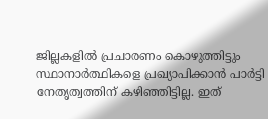ജില്ലകളിൽ പ്രചാരണം കൊഴുത്തിട്ടും സ്ഥാനാർത്ഥികളെ പ്രഖ്യാപിക്കാൻ പാർട്ടി നേതൃത്വത്തിന് കഴിഞ്ഞിട്ടില്ല. ഇത്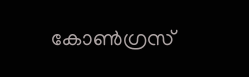കോൺഗ്രസ്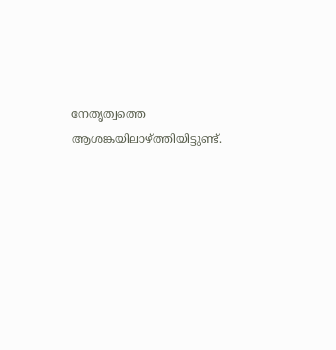നേതൃത്വത്തെ ആശങ്കയിലാഴ്ത്തിയിട്ടുണ്ട്.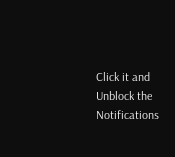Click it and Unblock the Notifications